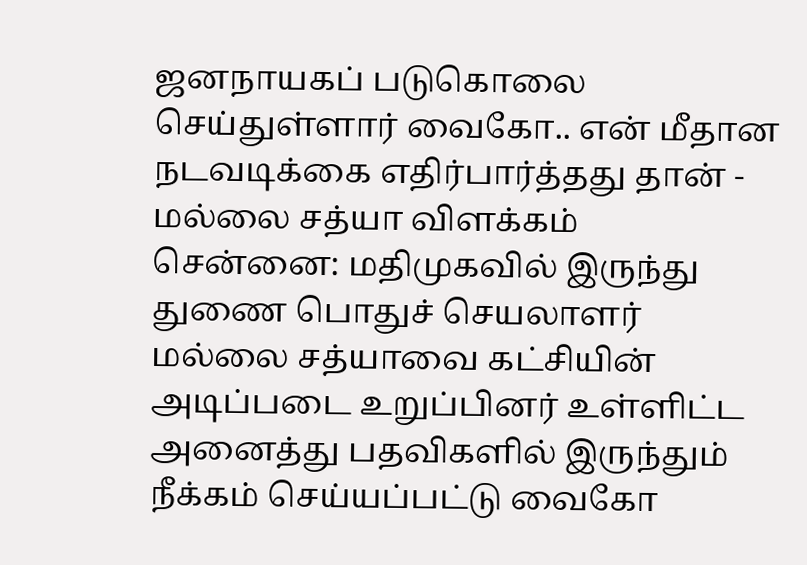ஜனநாயகப் படுகொலை செய்துள்ளார் வைகோ.. என் மீதான நடவடிக்கை எதிர்பார்த்தது தான் - மல்லை சத்யா விளக்கம்
சென்னை: மதிமுகவில் இருந்து துணை பொதுச் செயலாளர் மல்லை சத்யாவை கட்சியின் அடிப்படை உறுப்பினர் உள்ளிட்ட அனைத்து பதவிகளில் இருந்தும் நீக்கம் செய்யப்பட்டு வைகோ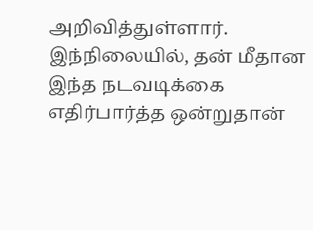அறிவித்துள்ளார். இந்நிலையில், தன் மீதான இந்த நடவடிக்கை எதிர்பார்த்த ஒன்றுதான்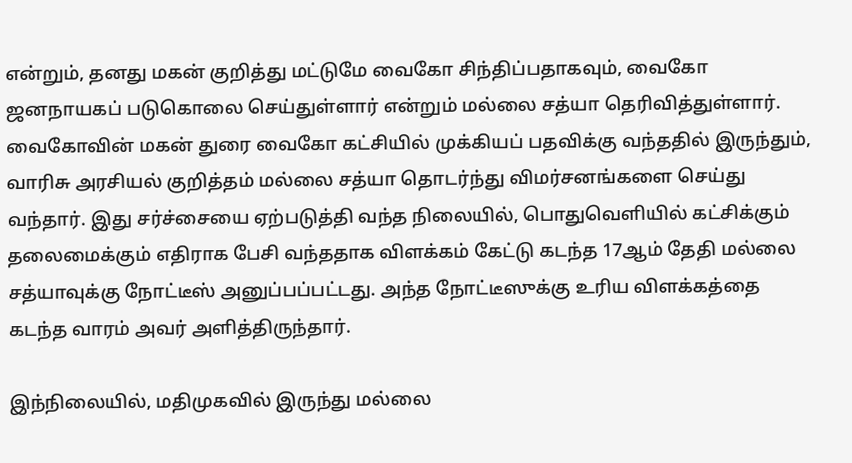என்றும், தனது மகன் குறித்து மட்டுமே வைகோ சிந்திப்பதாகவும், வைகோ ஜனநாயகப் படுகொலை செய்துள்ளார் என்றும் மல்லை சத்யா தெரிவித்துள்ளார்.
வைகோவின் மகன் துரை வைகோ கட்சியில் முக்கியப் பதவிக்கு வந்ததில் இருந்தும், வாரிசு அரசியல் குறித்தம் மல்லை சத்யா தொடர்ந்து விமர்சனங்களை செய்து வந்தார். இது சர்ச்சையை ஏற்படுத்தி வந்த நிலையில், பொதுவெளியில் கட்சிக்கும் தலைமைக்கும் எதிராக பேசி வந்ததாக விளக்கம் கேட்டு கடந்த 17ஆம் தேதி மல்லை சத்யாவுக்கு நோட்டீஸ் அனுப்பப்பட்டது. அந்த நோட்டீஸுக்கு உரிய விளக்கத்தை கடந்த வாரம் அவர் அளித்திருந்தார்.

இந்நிலையில், மதிமுகவில் இருந்து மல்லை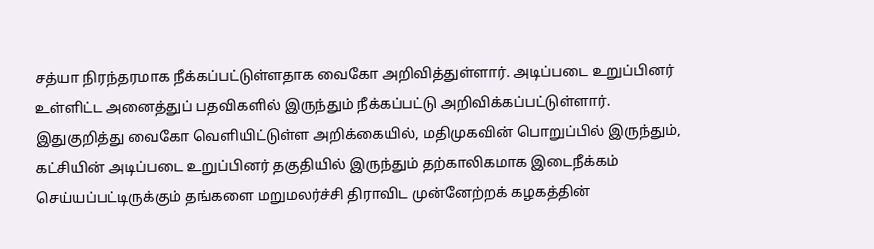சத்யா நிரந்தரமாக நீக்கப்பட்டுள்ளதாக வைகோ அறிவித்துள்ளார். அடிப்படை உறுப்பினர் உள்ளிட்ட அனைத்துப் பதவிகளில் இருந்தும் நீக்கப்பட்டு அறிவிக்கப்பட்டுள்ளார்.
இதுகுறித்து வைகோ வெளியிட்டுள்ள அறிக்கையில், மதிமுகவின் பொறுப்பில் இருந்தும், கட்சியின் அடிப்படை உறுப்பினர் தகுதியில் இருந்தும் தற்காலிகமாக இடைநீக்கம் செய்யப்பட்டிருக்கும் தங்களை மறுமலர்ச்சி திராவிட முன்னேற்றக் கழகத்தின்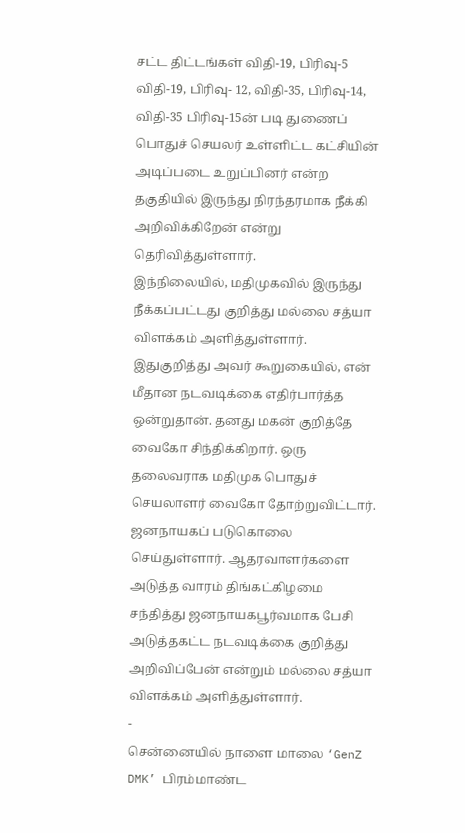சட்ட திட்டங்கள் விதி-19, பிரிவு-5 விதி-19, பிரிவு- 12, விதி-35, பிரிவு-14, விதி-35 பிரிவு-15ன் படி துணைப் பொதுச் செயலர் உள்ளிட்ட கட்சியின் அடிப்படை உறுப்பினர் என்ற தகுதியில் இருந்து நிரந்தரமாக நீக்கி அறிவிக்கிறேன் என்று தெரிவித்துள்ளார்.
இந்நிலையில், மதிமுகவில் இருந்து நீக்கப்பட்டது குறித்து மல்லை சத்யா விளக்கம் அளித்துள்ளார். இதுகுறித்து அவர் கூறுகையில், என் மீதான நடவடிக்கை எதிர்பார்த்த ஒன்றுதான். தனது மகன் குறித்தே வைகோ சிந்திக்கிறார். ஒரு தலைவராக மதிமுக பொதுச் செயலாளர் வைகோ தோற்றுவிட்டார். ஜனநாயகப் படுகொலை செய்துள்ளார். ஆதரவாளர்களை அடுத்த வாரம் திங்கட்கிழமை சந்தித்து ஜனநாயகபூர்வமாக பேசி அடுத்தகட்ட நடவடிக்கை குறித்து அறிவிப்பேன் என்றும் மல்லை சத்யா விளக்கம் அளித்துள்ளார்.
-
சென்னையில் நாளை மாலை ‘GenZ DMK’ பிரம்மாண்ட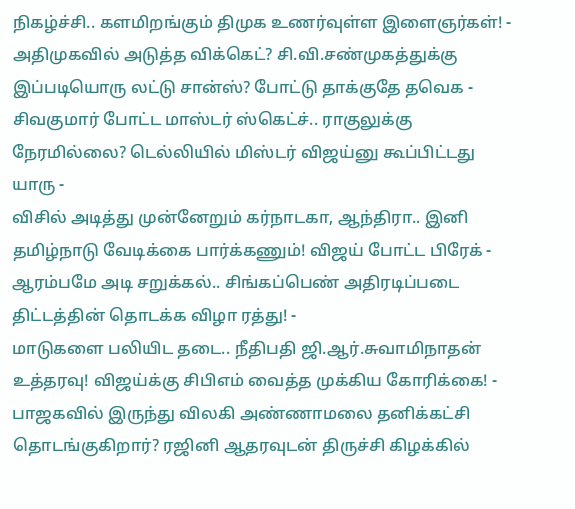நிகழ்ச்சி.. களமிறங்கும் திமுக உணர்வுள்ள இளைஞர்கள்! -
அதிமுகவில் அடுத்த விக்கெட்? சி.வி.சண்முகத்துக்கு இப்படியொரு லட்டு சான்ஸ்? போட்டு தாக்குதே தவெக -
சிவகுமார் போட்ட மாஸ்டர் ஸ்கெட்ச்.. ராகுலுக்கு நேரமில்லை? டெல்லியில் மிஸ்டர் விஜய்னு கூப்பிட்டது யாரு -
விசில் அடித்து முன்னேறும் கர்நாடகா, ஆந்திரா.. இனி தமிழ்நாடு வேடிக்கை பார்க்கணும்! விஜய் போட்ட பிரேக் -
ஆரம்பமே அடி சறுக்கல்.. சிங்கப்பெண் அதிரடிப்படை திட்டத்தின் தொடக்க விழா ரத்து! -
மாடுகளை பலியிட தடை.. நீதிபதி ஜி.ஆர்.சுவாமிநாதன் உத்தரவு! விஜய்க்கு சிபிஎம் வைத்த முக்கிய கோரிக்கை! -
பாஜகவில் இருந்து விலகி அண்ணாமலை தனிக்கட்சி தொடங்குகிறார்? ரஜினி ஆதரவுடன் திருச்சி கிழக்கில்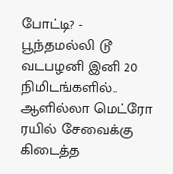போட்டி? -
பூந்தமல்லி டூ வடபழனி இனி 20 நிமிடங்களில்.. ஆளில்லா மெட்ரோ ரயில் சேவைக்கு கிடைத்த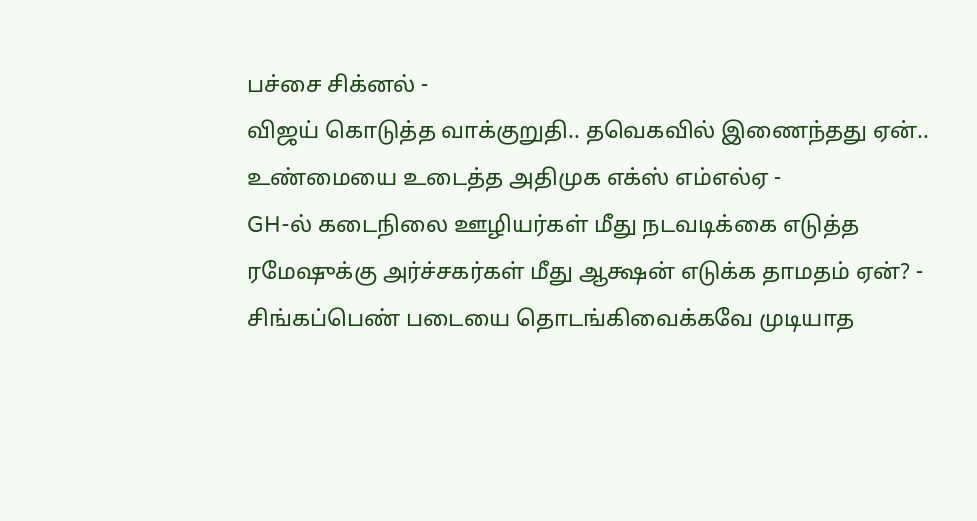பச்சை சிக்னல் -
விஜய் கொடுத்த வாக்குறுதி.. தவெகவில் இணைந்தது ஏன்.. உண்மையை உடைத்த அதிமுக எக்ஸ் எம்எல்ஏ -
GH-ல் கடைநிலை ஊழியர்கள் மீது நடவடிக்கை எடுத்த ரமேஷுக்கு அர்ச்சகர்கள் மீது ஆக்ஷன் எடுக்க தாமதம் ஏன்? -
சிங்கப்பெண் படையை தொடங்கிவைக்கவே முடியாத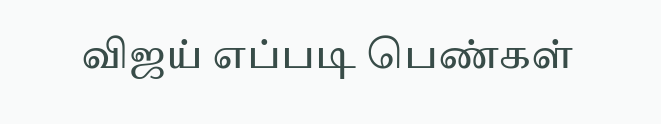விஜய் எப்படி பெண்கள்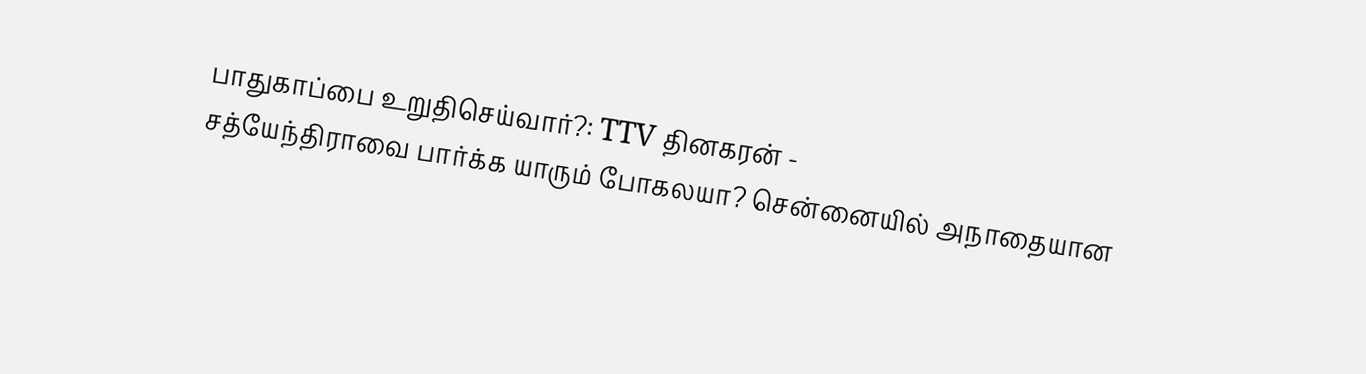பாதுகாப்பை உறுதிசெய்வார்?: TTV தினகரன் -
சத்யேந்திராவை பார்க்க யாரும் போகலயா? சென்னையில் அநாதையான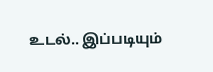உடல்.. இப்படியும்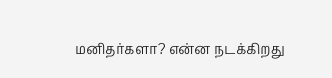மனிதர்களா? என்ன நடக்கிறது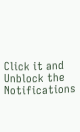Click it and Unblock the Notifications